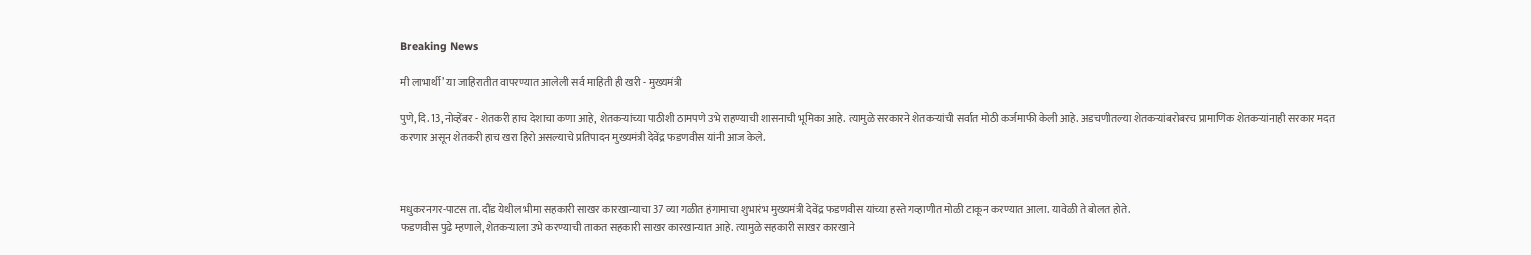Breaking News

मी लाभार्थी’ या जाहिरातीत वापरण्यात आलेली सर्व माहिती ही खरी - मुख्यमंत्री

पुणे, दि. 13, नोव्हेंबर - शेतकरी हाच देशाचा कणा आहे, शेतकर्‍यांच्या पाठीशी ठामपणे उभे राहण्याची शासनाची भूमिका आहे. त्यामुळे सरकारने शेतकर्‍यांची सर्वात मोठी कर्जमाफी केली आहे. अडचणीतल्या शेतकर्‍यांबरोबरच प्रामाणिक शेतकर्‍यांनाही सरकार मदत करणार असून शेतकरी हाच खरा हिरो असल्याचे प्रतिपादन मुख्यमंत्री देवेंद्र फडणवीस यांनी आज केले.



मधुकरनगर-पाटस ता. दौंड येथील भीमा सहकारी साखर कारखान्याचा 37 व्या गळीत हंगामाचा शुभारंभ मुख्यमंत्री देवेंद्र फडणवीस यांच्या हस्ते गव्हाणीत मोळी टाकून करण्यात आला. यावेळी ते बोलत होते.
फडणवीस पुढे म्हणाले, शेतकर्‍याला उभे करण्याची ताकत सहकारी साखर कारखान्यात आहे. त्यामुळे सहकारी साखर कारखाने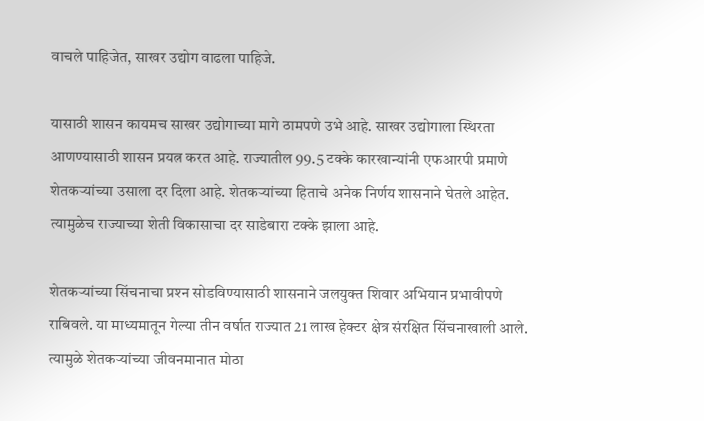वाचले पाहिजेत, साखर उद्योग वाढला पाहिजे.

यासाठी शासन कायमच साखर उद्योगाच्या मागे ठामपणे उभे आहे. साखर उद्योगाला स्थिरता आणण्यासाठी शासन प्रयत्न करत आहे. राज्यातील 99.5 टक्के कारखान्यांनी एफआरपी प्रमाणे शेतकर्‍यांच्या उसाला दर दिला आहे. शेतकर्‍यांच्या हिताचे अनेक निर्णय शासनाने घेतले आहेत. त्यामुळेच राज्याच्या शेती विकासाचा दर साडेबारा टक्के झाला आहे.

शेतकर्‍यांच्या सिंचनाचा प्रश्‍न सोडविण्यासाठी शासनाने जलयुक्त शिवार अभियान प्रभावीपणे राबिवले. या माध्यमातून गेल्या तीन वर्षात राज्यात 21 लाख हेक्टर क्षेत्र संरक्षित सिंचनाखाली आले. त्यामुळे शेतकर्‍यांच्या जीवनमानात मोठा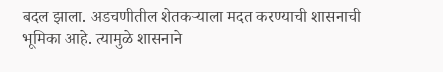बदल झाला. अडचणीतील शेतकर्‍याला मदत करण्याची शासनाची भूमिका आहे. त्यामुळे शासनाने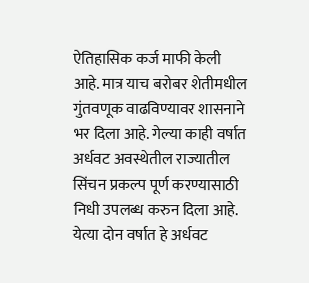ऐतिहासिक कर्ज माफी केली आहे. मात्र याच बरोबर शेतीमधील गुंतवणूक वाढविण्यावर शासनाने भर दिला आहे. गेल्या काही वर्षात अर्धवट अवस्थेतील राज्यातील सिंचन प्रकल्प पूर्ण करण्यासाठी निधी उपलब्ध करुन दिला आहे. येत्या दोन वर्षात हे अर्धवट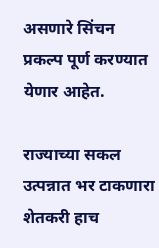असणारे सिंचन प्रकल्प पूर्ण करण्यात येणार आहेत.

राज्याच्या सकल उत्पन्नात भर टाकणारा शेतकरी हाच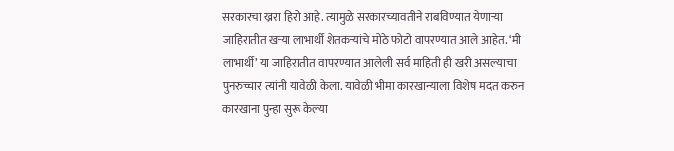सरकारचा ख्ररा हिरो आहे. त्यामुळे सरकारच्यावतीने राबविण्यात येणार्‍या जाहिरातीत खर्‍या लाभार्थी शेतकर्‍यांचे मोठे फोटो वापरण्यात आले आहेत. ‘मी लाभार्थी’ या जाहिरातीत वापरण्यात आलेली सर्व माहिती ही खरी असल्याचा पुनरुच्चार त्यांनी यावेळी केला. यावेळी भीमा कारखान्याला विशेष मदत करुन कारखाना पुन्हा सुरू केल्या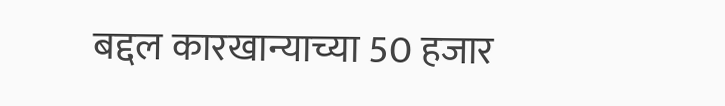बद्दल कारखान्याच्या 50 हजार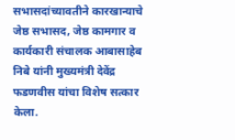सभासदांच्यावतीने कारखान्याचे जेष्ठ सभासद, जेष्ठ कामगार व कार्यकारी संचालक आबासाहेब निबे यांनी मुख्यमंत्री देवेंद्र फडणवीस यांचा विशेष सत्कार केला.